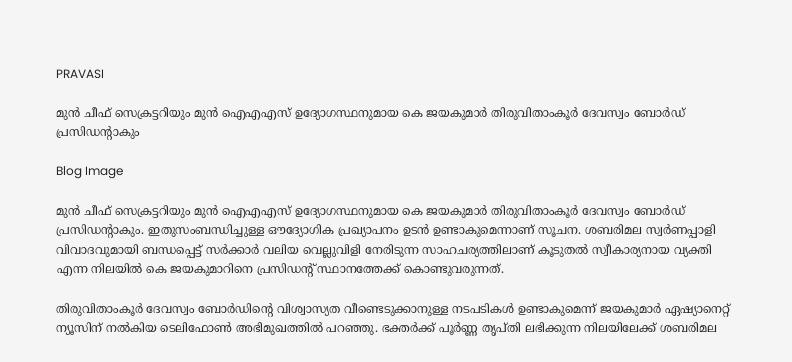PRAVASI

മുൻ ചീഫ് സെക്രട്ടറിയും മുൻ ഐഎഎസ് ഉദ്യോഗസ്ഥനുമായ കെ ജയകുമാർ തിരുവിതാംകൂർ ദേവസ്വം ബോർഡ് പ്രസിഡന്റാകും

Blog Image

മുൻ ചീഫ് സെക്രട്ടറിയും മുൻ ഐഎഎസ് ഉദ്യോഗസ്ഥനുമായ കെ ജയകുമാർ തിരുവിതാംകൂർ ദേവസ്വം ബോർഡ് പ്രസിഡന്റാകും. ഇതുസംബന്ധിച്ചുള്ള ഔദ്യോഗിക പ്രഖ്യാപനം ഉടൻ ഉണ്ടാകുമെന്നാണ് സൂചന. ശബരിമല സ്വർണപ്പാളി വിവാദവുമായി ബന്ധപ്പെട്ട് സർക്കാർ വലിയ വെല്ലുവിളി നേരിടുന്ന സാഹചര്യത്തിലാണ് കൂടുതൽ സ്വീകാര്യനായ വ്യക്തി എന്ന നിലയിൽ കെ ജയകുമാറിനെ പ്രസിഡന്റ് സ്ഥാനത്തേക്ക് കൊണ്ടുവരുന്നത്.

തിരുവിതാംകൂർ ദേവസ്വം ബോർഡിൻ്റെ വിശ്വാസ്യത വീണ്ടെടുക്കാനുള്ള നടപടികൾ ഉണ്ടാകുമെന്ന് ജയകുമാർ ഏഷ്യാനെറ്റ് ന്യൂസിന് നൽകിയ ടെലിഫോൺ അഭിമുഖത്തിൽ പറഞ്ഞു. ഭക്തർക്ക് പൂർണ്ണ തൃപ്തി ലഭിക്കുന്ന നിലയിലേക്ക് ശബരിമല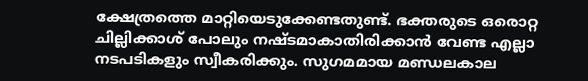ക്ഷേത്രത്തെ മാറ്റിയെടുക്കേണ്ടതുണ്ട്. ഭക്തരുടെ ഒരൊറ്റ ചില്ലിക്കാശ് പോലും നഷ്ടമാകാതിരിക്കാൻ വേണ്ട എല്ലാ നടപടികളും സ്വീകരിക്കും. സുഗമമായ മണ്ഡലകാല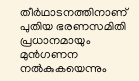തീർഥാടനത്തിനാണ് പുതിയ ഭരണസമിതി പ്രധാനമായും മുൻഗണന നൽകുകയെന്നും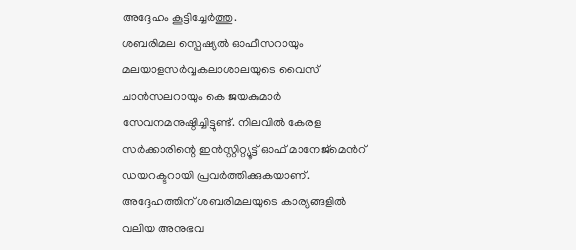അദ്ദേഹം കൂട്ടിച്ചേർത്തു.
ശബരിമല സ്പെഷ്യൽ ഓഫീസറായും മലയാളസർവ്വകലാശാലയുടെ വൈസ് ചാൻസലറായും കെ ജയകുമാർ സേവനമനുഷ്ഠിച്ചിട്ടുണ്ട്. നിലവിൽ കേരള സർക്കാരിന്റെ ഇൻസ്റ്റിറ്റ്യൂട്ട് ഓഫ് മാനേജ്മെൻറ് ഡയറക്ടറായി പ്രവർത്തിക്കുകയാണ്. അദ്ദേഹത്തിന് ശബരിമലയുടെ കാര്യങ്ങളിൽ വലിയ അനുഭവ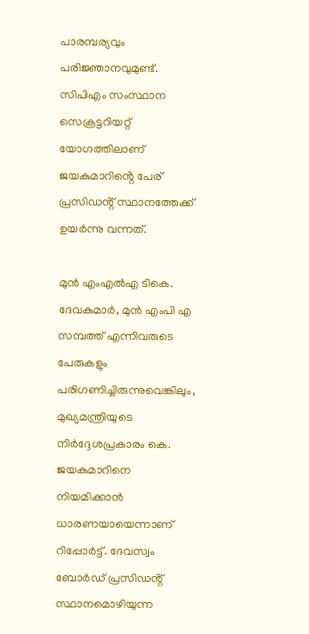പാരമ്പര്യവും പരിജ്ഞാനവുമുണ്ട്. സിപിഎം സംസ്ഥാന സെക്രട്ടറിയറ്റ് യോഗത്തിലാണ് ജയകുമാറിൻ്റെ പേര് പ്രസിഡൻ്റ് സ്ഥാനത്തേക്ക് ഉയർന്നു വന്നത്.

മുൻ എംഎൽഎ ടികെ. ദേവകുമാർ, മുൻ എംപി എ സമ്പത്ത് എന്നിവരുടെ പേരുകളും പരിഗണിച്ചിരുന്നുവെങ്കിലും, മുഖ്യമന്ത്രിയുടെ നിർദ്ദേശപ്രകാരം കെ. ജയകുമാറിനെ നിയമിക്കാൻ ധാരണയായെന്നാണ് റിപ്പോർട്ട്. ദേവസ്വം ബോർഡ് പ്രസിഡൻ്റ് സ്ഥാനമൊഴിയുന്ന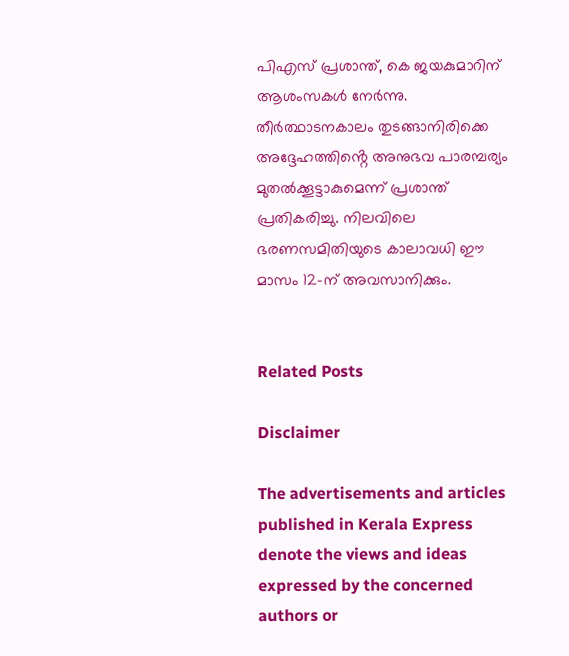പിഎസ് പ്രശാന്ത്, കെ ജയകുമാറിന് ആശംസകൾ നേർന്നു. തീർത്ഥാടനകാലം തുടങ്ങാനിരിക്കെ അദ്ദേഹത്തിൻ്റെ അനുഭവ പാരമ്പര്യം മുതൽക്കൂട്ടാകുമെന്ന് പ്രശാന്ത് പ്രതികരിച്ചു. നിലവിലെ ഭരണസമിതിയുടെ കാലാവധി ഈ മാസം 12-ന് അവസാനിക്കും.


Related Posts

Disclaimer

The advertisements and articles published in Kerala Express denote the views and ideas expressed by the concerned authors or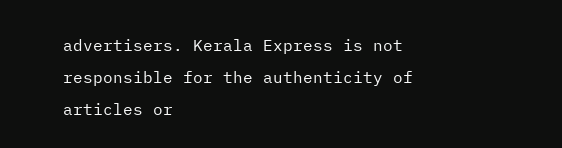advertisers. Kerala Express is not responsible for the authenticity of articles or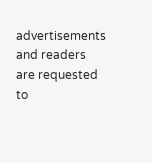advertisements and readers are requested to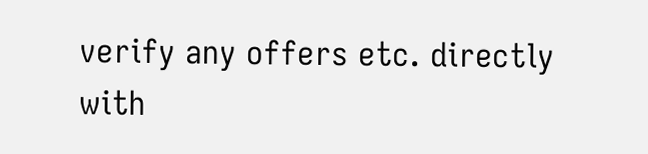verify any offers etc. directly with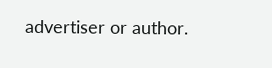advertiser or author.